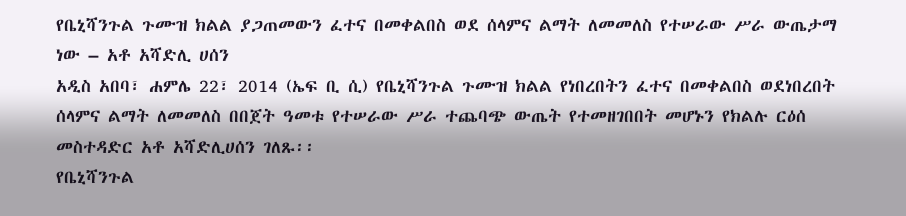የቤኒሻንጉል ጉሙዝ ክልል ያጋጠመውን ፈተና በመቀልበስ ወደ ሰላምና ልማት ለመመለስ የተሠራው ሥራ ውጤታማ ነው – አቶ አሻድሊ ሀሰን
አዲስ አበባ፣ ሐምሌ 22፣ 2014 (ኤፍ ቢ ሲ) የቤኒሻንጉል ጉሙዝ ክልል የነበረበትን ፈተና በመቀልበስ ወደነበረበት ሰላምና ልማት ለመመለስ በበጀት ዓመቱ የተሠራው ሥራ ተጨባጭ ውጤት የተመዘገበበት መሆኑን የክልሉ ርዕሰ መስተዳድር አቶ አሻድሊሀሰን ገለጹ፡፡
የቤኒሻንጉል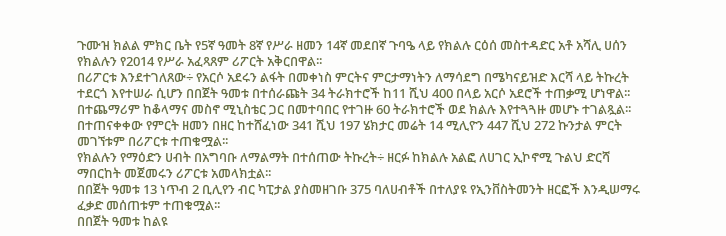ጉሙዝ ክልል ምክር ቤት የ5ኛ ዓመት 8ኛ የሥራ ዘመን 14ኛ መደበኛ ጉባዔ ላይ የክልሉ ርዕሰ መስተዳድር አቶ አሻሊ ሀሰን የክልሉን የ2014 የሥራ አፈጻጸም ሪፖርት አቅርበዋል፡፡
በሪፖርቱ እንደተገለጸው÷ የአርሶ አደሩን ልፋት በመቀነስ ምርትና ምርታማነትን ለማሳደግ በሜካናይዝድ እርሻ ላይ ትኩረት ተደርጎ እየተሠራ ሲሆን በበጀት ዓመቱ በተሰራጩት 34 ትራክተሮች ከ11 ሺህ 400 በላይ አርሶ አደሮች ተጠቃሚ ሆነዋል፡፡
በተጨማሪም ከቆላማና መስኖ ሚኒስቴር ጋር በመተባበር የተገዙ 60 ትራክተሮች ወደ ክልሉ እየተጓጓዙ መሆኑ ተገልጿል፡፡
በተጠናቀቀው የምርት ዘመን በዘር ከተሸፈነው 341 ሺህ 197 ሄክታር መሬት 14 ሚሊዮን 447 ሺህ 272 ኩንታል ምርት መገኘቱም በሪፖርቱ ተጠቁሟል፡፡
የክልሉን የማዕድን ሀብት በአግባቡ ለማልማት በተሰጠው ትኩረት÷ ዘርፉ ከክልሉ አልፎ ለሀገር ኢኮኖሚ ጉልህ ድርሻ ማበርከት መጀመሩን ሪፖርቱ አመላክቷል፡፡
በበጀት ዓመቱ 13 ነጥብ 2 ቢሊየን ብር ካፒታል ያስመዘገቡ 375 ባለሀብቶች በተለያዩ የኢንቨስትመንት ዘርፎች እንዲሠማሩ ፈቃድ መሰጠቱም ተጠቁሟል፡፡
በበጀት ዓመቱ ከልዩ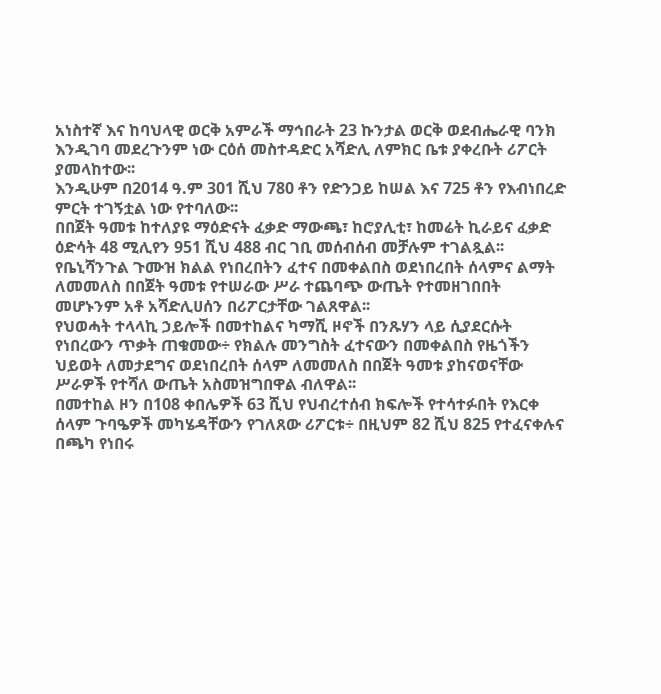አነስተኛ እና ከባህላዊ ወርቅ አምራች ማኅበራት 23 ኩንታል ወርቅ ወደብሔራዊ ባንክ እንዲገባ መደረጉንም ነው ርዕሰ መስተዳድር አሻድሊ ለምክር ቤቱ ያቀረቡት ሪፖርት ያመላከተው፡፡
እንዲሁም በ2014 ዓ.ም 301 ሺህ 780 ቶን የድንጋይ ከሠል እና 725 ቶን የእብነበረድ ምርት ተገኝቷል ነው የተባለው፡፡
በበጀት ዓመቱ ከተለያዩ ማዕድናት ፈቃድ ማውጫ፣ ከሮያሊቲ፣ ከመሬት ኪራይና ፈቃድ ዕድሳት 48 ሚሊየን 951 ሺህ 488 ብር ገቢ መሰብሰብ መቻሉም ተገልጿል፡፡
የቤኒሻንጉል ጉሙዝ ክልል የነበረበትን ፈተና በመቀልበስ ወደነበረበት ሰላምና ልማት ለመመለስ በበጀት ዓመቱ የተሠራው ሥራ ተጨባጭ ውጤት የተመዘገበበት መሆኑንም አቶ አሻድሊሀሰን በሪፖርታቸው ገልጸዋል፡፡
የህወሓት ተላላኪ ኃይሎች በመተከልና ካማሺ ዞኖች በንጹሃን ላይ ሲያደርሱት የነበረውን ጥቃት ጠቁመው÷ የክልሉ መንግስት ፈተናውን በመቀልበስ የዜጎችን ህይወት ለመታደግና ወደነበረበት ሰላም ለመመለስ በበጀት ዓመቱ ያከናወናቸው ሥራዎች የተሻለ ውጤት አስመዝግበዋል ብለዋል፡፡
በመተከል ዞን በ108 ቀበሌዎች 63 ሺህ የህብረተሰብ ክፍሎች የተሳተፉበት የእርቀ ሰላም ጉባዔዎች መካሄዳቸውን የገለጸው ሪፖርቱ÷ በዚህም 82 ሺህ 825 የተፈናቀሉና በጫካ የነበሩ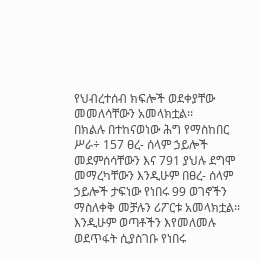የህብረተሰብ ክፍሎች ወደቀያቸው መመለሳቸውን አመላክቷል፡፡
በክልሉ በተከናወነው ሕግ የማስከበር ሥራ÷ 157 ፀረ- ሰላም ኃይሎች መደምሰሳቸውን እና 791 ያህሉ ደግሞ መማረካቸውን እንዲሁም በፀረ- ሰላም ኃይሎች ታፍነው የነበሩ 99 ወገኖችን ማስለቀቅ መቻሉን ሪፖርቱ አመላክቷል፡፡
እንዲሁም ወጣቶችን እየመለመሉ ወደጥፋት ሲያስገቡ የነበሩ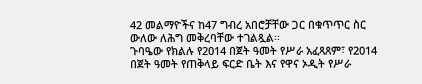42 መልማዮችና ከ47 ግብረ አበሮቻቸው ጋር በቁጥጥር ስር ውለው ለሕግ መቅረባቸው ተገልጿል፡፡
ጉባዔው የክልሉ የ2014 በጀት ዓመት የሥራ አፈጻጸም፣ የ2014 በጀት ዓመት የጠቅላይ ፍርድ ቤት እና የዋና ኦዲት የሥራ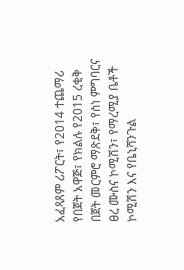አፈጻጸም ሪፖርት፣ የ2014 ተጨማሪ የበጀት አዋጅ፣ የክልሉ የ2015 ረቂቅ በጀት መርምሮ ማጽደቅ፣ የስነ ምግባርና ፀረ ሙስና ኮሚሽን፣ የማረሚያ ቤቶች ኮሚሽን እና የቤኒሻንጉል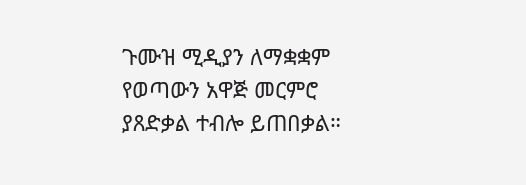ጉሙዝ ሚዲያን ለማቋቋም የወጣውን አዋጅ መርምሮ ያጸድቃል ተብሎ ይጠበቃል።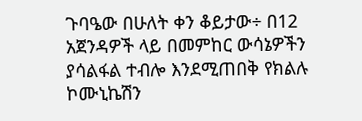ጉባዔው በሁለት ቀን ቆይታው÷ በ12 አጀንዳዎች ላይ በመምከር ውሳኔዎችን ያሳልፋል ተብሎ እንደሚጠበቅ የክልሉ ኮሙኒኬሽን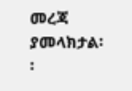መረጃ ያመላክታል፡፡